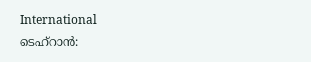International
ടെഹ്റാൻ: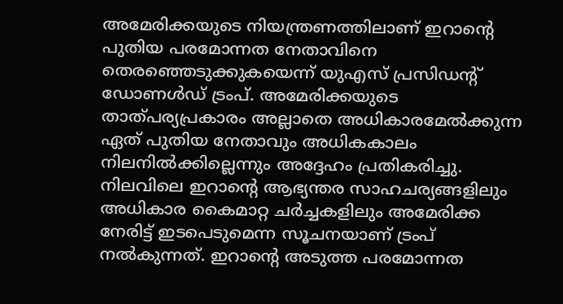അമേരിക്കയുടെ നിയന്ത്രണത്തിലാണ് ഇറാന്റെ പുതിയ പരമോന്നത നേതാവിനെ തെരഞ്ഞെടുക്കുകയെന്ന് യുഎസ് പ്രസിഡന്റ് ഡോണൾഡ് ട്രംപ്. അമേരിക്കയുടെ താത്പര്യപ്രകാരം അല്ലാതെ അധികാരമേൽക്കുന്ന ഏത് പുതിയ നേതാവും അധികകാലം നിലനിൽക്കില്ലെന്നും അദ്ദേഹം പ്രതികരിച്ചു.
നിലവിലെ ഇറാന്റെ ആഭ്യന്തര സാഹചര്യങ്ങളിലും അധികാര കൈമാറ്റ ചർച്ചകളിലും അമേരിക്ക നേരിട്ട് ഇടപെടുമെന്ന സൂചനയാണ് ട്രംപ് നൽകുന്നത്. ഇറാന്റെ അടുത്ത പരമോന്നത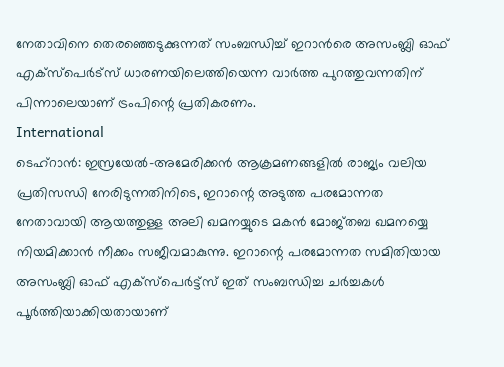നേതാവിനെ തെരഞ്ഞെടുക്കുന്നത് സംബന്ധിച്ച് ഇറാൻരെ അസംബ്ലി ഓഫ് എക്സ്പെർട്സ് ധാരണയിലെത്തിയെന്ന വാർത്ത പുറത്തുവന്നതിന് പിന്നാലെയാണ് ട്രംപിന്റെ പ്രതികരണം.
International
ടെഹ്റാൻ: ഇസ്രയേൽ-അമേരിക്കൻ ആക്രമണങ്ങളിൽ രാജ്യം വലിയ പ്രതിസന്ധി നേരിടുന്നതിനിടെ, ഇറാന്റെ അടുത്ത പരമോന്നത നേതാവായി ആയത്തുള്ള അലി ഖമനയ്യുടെ മകൻ മോജ്തബ ഖമനയ്യെ നിയമിക്കാൻ നീക്കം സജീവമാകുന്നു. ഇറാന്റെ പരമോന്നത സമിതിയായ അസംബ്ലി ഓഫ് എക്സ്പെർട്ട്സ് ഇത് സംബന്ധിച്ച ചർച്ചകൾ പൂർത്തിയാക്കിയതായാണ്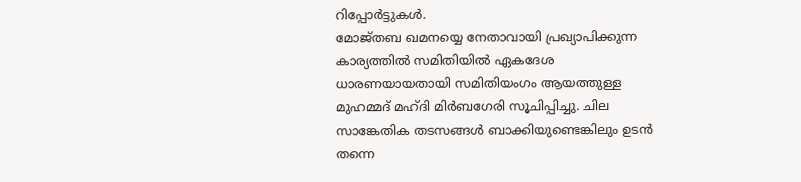റിപ്പോർട്ടുകൾ.
മോജ്തബ ഖമനയ്യെ നേതാവായി പ്രഖ്യാപിക്കുന്ന കാര്യത്തിൽ സമിതിയിൽ ഏകദേശ ധാരണയായതായി സമിതിയംഗം ആയത്തുള്ള മുഹമ്മദ് മഹ്ദി മിർബഗേരി സൂചിപ്പിച്ചു. ചില സാങ്കേതിക തടസങ്ങൾ ബാക്കിയുണ്ടെങ്കിലും ഉടൻ തന്നെ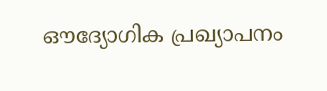ഔദ്യോഗിക പ്രഖ്യാപനം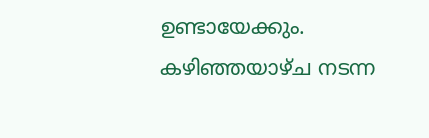ഉണ്ടായേക്കും.
കഴിഞ്ഞയാഴ്ച നടന്ന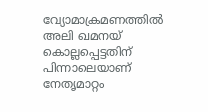വ്യോമാക്രമണത്തിൽ അലി ഖമനയ് കൊല്ലപ്പെട്ടതിന് പിന്നാലെയാണ് നേതൃമാറ്റം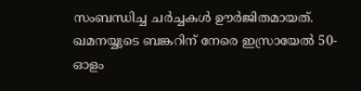സംബന്ധിച്ച ചർച്ചകൾ ഊർജിതമായത്. ഖമനയ്യുടെ ബങ്കറിന് നേരെ ഇസ്രായേൽ 50-ഓളം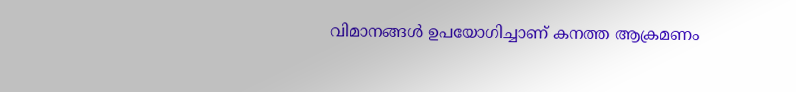വിമാനങ്ങൾ ഉപയോഗിച്ചാണ് കനത്ത ആക്രമണം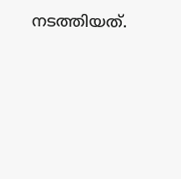നടത്തിയത്.